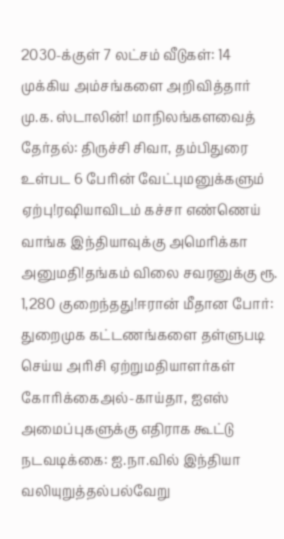2030-க்குள் 7 லட்சம் வீடுகள்: 14 முக்கிய அம்சங்களை அறிவித்தார் மு.க. ஸ்டாலின்! மாநிலங்களவைத் தேர்தல்: திருச்சி சிவா, தம்பிதுரை உள்பட 6 பேரின் வேட்புமனுக்களும் ஏற்பு!ரஷியாவிடம் கச்சா எண்ணெய் வாங்க இந்தியாவுக்கு அமெரிக்கா அனுமதி!தங்கம் விலை சவரனுக்கு ரூ. 1,280 குறைந்தது!ஈரான் மீதான போர்: துறைமுக கட்டணங்களை தள்ளுபடி செய்ய அரிசி ஏற்றுமதியாளர்கள் கோரிக்கைஅல்-காய்தா, ஐஎஸ் அமைப்புகளுக்கு எதிராக கூட்டு நடவடிக்கை: ஐ.நா.வில் இந்தியா வலியுறுத்தல்பல்வேறு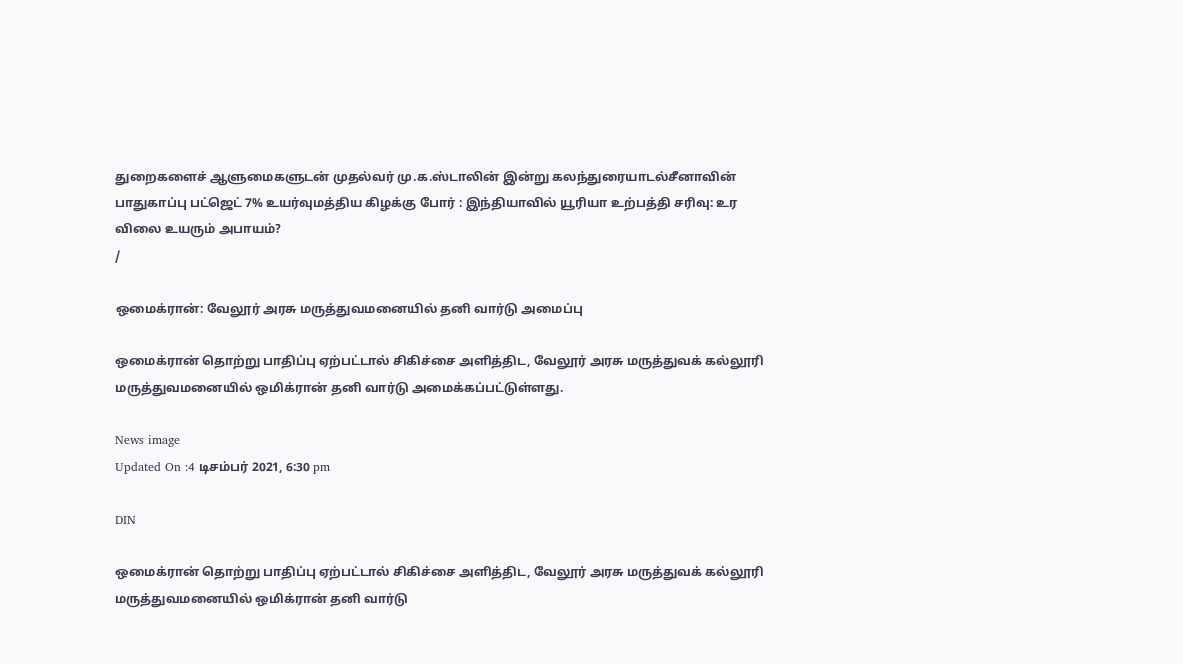துறைகளைச் ஆளுமைகளுடன் முதல்வர் மு.க.ஸ்டாலின் இன்று கலந்துரையாடல்சீனாவின் பாதுகாப்பு பட்ஜெட் 7% உயர்வுமத்திய கிழக்கு போர் : இந்தியாவில் யூரியா உற்பத்தி சரிவு: உர விலை உயரும் அபாயம்?
/

ஒமைக்ரான்: வேலூர் அரசு மருத்துவமனையில் தனி வார்டு அமைப்பு

ஒமைக்ரான் தொற்று பாதிப்பு ஏற்பட்டால் சிகிச்சை அளித்திட, வேலூர் அரசு மருத்துவக் கல்லூரி மருத்துவமனையில் ஒமிக்ரான் தனி வார்டு அமைக்கப்பட்டுள்ளது.

News image
Updated On :4 டிசம்பர் 2021, 6:30 pm

DIN

ஒமைக்ரான் தொற்று பாதிப்பு ஏற்பட்டால் சிகிச்சை அளித்திட, வேலூர் அரசு மருத்துவக் கல்லூரி மருத்துவமனையில் ஒமிக்ரான் தனி வார்டு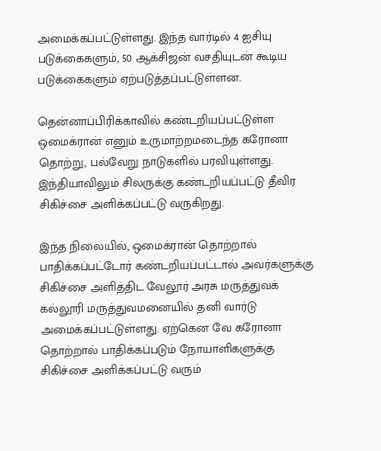அமைக்கப்பட்டுள்ளது. இந்த வார்டில் 4 ஐசியு படுக்கைகளும், 50 ஆக்சிஜன் வசதியுடன் கூடிய படுக்கைகளும் ஏற்படுத்தப்பட்டுள்ளன.

தென்னாப்பிரிக்காவில் கண்டறியப்பட்டுள்ள ஒமைக்ரான் எனும் உருமாற்றமடைந்த கரோனா தொற்று, பல்வேறு நாடுகளில் பரவியுள்ளது. இந்தியாவிலும் சிலருக்கு கண்டறியப்பட்டு தீவிர சிகிச்சை அளிக்கப்பட்டு வருகிறது.

இந்த நிலையில், ஒமைக்ரான் தொற்றால் பாதிக்கப்பட்டோர் கண்டறியப்பட்டால் அவர்களுக்கு சிகிச்சை அளித்திட வேலூர் அரசு மருத்துவக் கல்லூரி மருத்துவமனையில் தனி வார்டு அமைக்கப்பட்டுள்ளது. ஏற்கென வே கரோனா தொற்றால் பாதிக்கப்படும் நோயாளிகளுக்கு சிகிச்சை அளிக்கப்பட்டு வரும்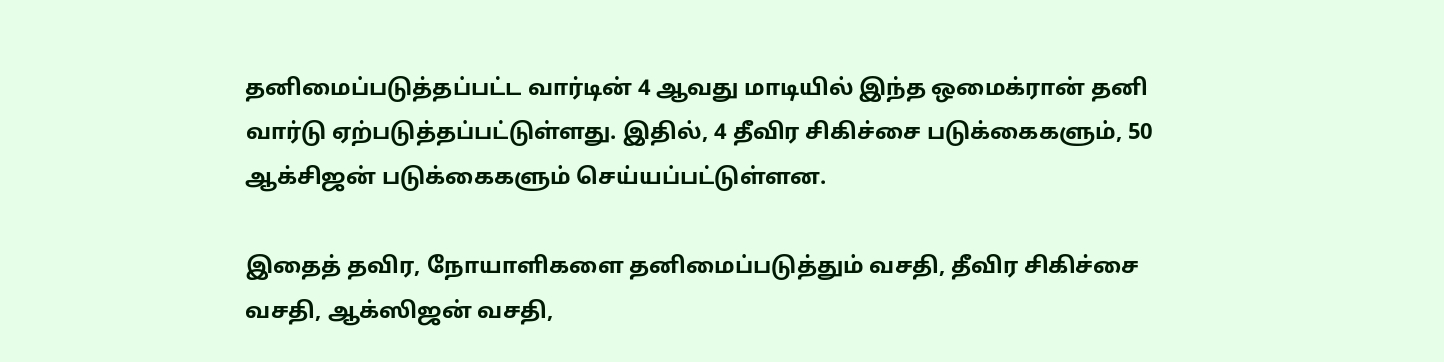தனிமைப்படுத்தப்பட்ட வார்டின் 4 ஆவது மாடியில் இந்த ஒமைக்ரான் தனி வார்டு ஏற்படுத்தப்பட்டுள்ளது. இதில், 4 தீவிர சிகிச்சை படுக்கைகளும், 50 ஆக்சிஜன் படுக்கைகளும் செய்யப்பட்டுள்ளன.

இதைத் தவிர, நோயாளிகளை தனிமைப்படுத்தும் வசதி, தீவிர சிகிச்சை வசதி, ஆக்ஸிஜன் வசதி,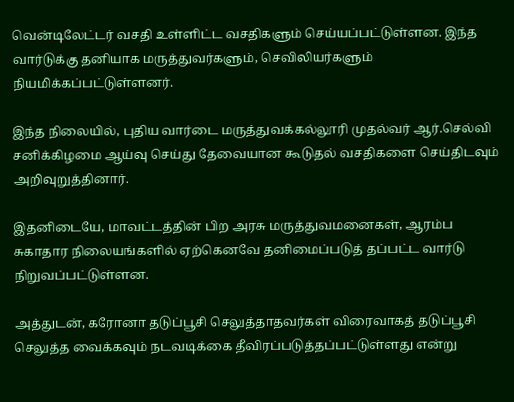வென்டிலேட்டர் வசதி உள்ளிட்ட வசதிகளும் செய்யப்பட்டுள்ளன. இந்த வார்டுக்கு தனியாக மருத்துவர்களும், செவிலியர்களும் நியமிக்கப்பட்டுள்ளனர்.

இந்த நிலையில், புதிய வார்டை மருத்துவக்கல்லூரி முதல்வர் ஆர்.செல்வி சனிக்கிழமை ஆய்வு செய்து தேவையான கூடுதல் வசதிகளை செய்திடவும் அறிவுறுத்தினார்.

இதனிடையே, மாவட்டத்தின் பிற அரசு மருத்துவமனைகள், ஆரம்ப சுகாதார நிலையங்களில் ஏற்கெனவே தனிமைப்படுத் தப்பட்ட வார்டு நிறுவப்பட்டுள்ளன.

அத்துடன், கரோனா தடுப்பூசி செலுத்தாதவர்கள் விரைவாகத் தடுப்பூசி செலுத்த வைக்கவும் நடவடிக்கை தீவிரப்படுத்தப்பட்டுள்ளது என்று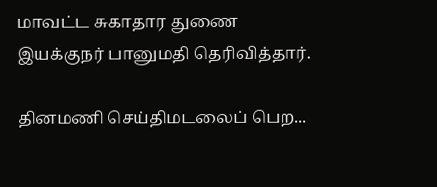மாவட்ட சுகாதார துணை இயக்குநர் பானுமதி தெரிவித்தார்.

தினமணி செய்திமடலைப் பெற...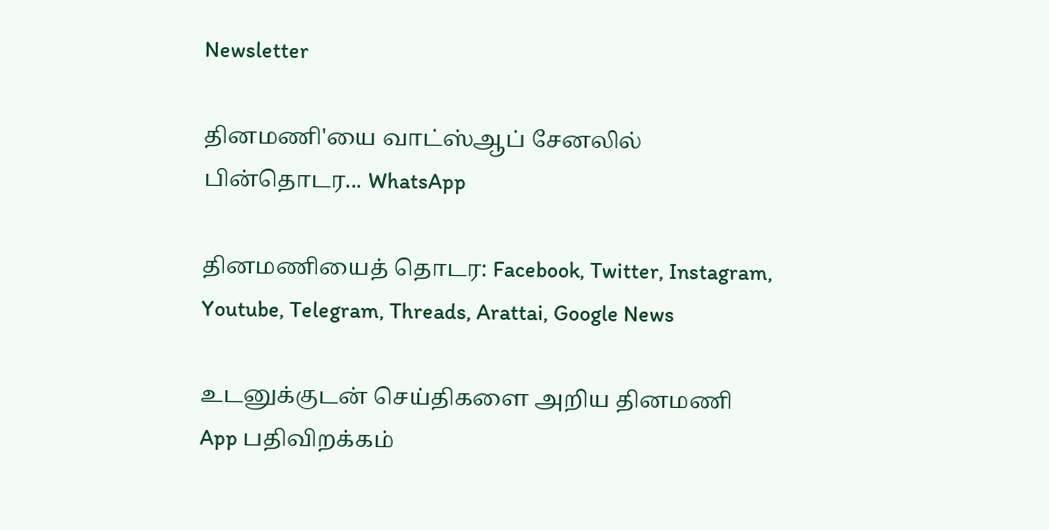Newsletter

தினமணி'யை வாட்ஸ்ஆப் சேனலில் பின்தொடர... WhatsApp

தினமணியைத் தொடர: Facebook, Twitter, Instagram, Youtube, Telegram, Threads, Arattai, Google News

உடனுக்குடன் செய்திகளை அறிய தினமணி App பதிவிறக்கம்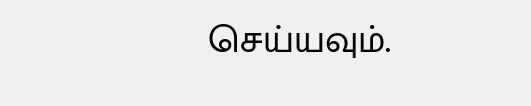செய்யவும்.